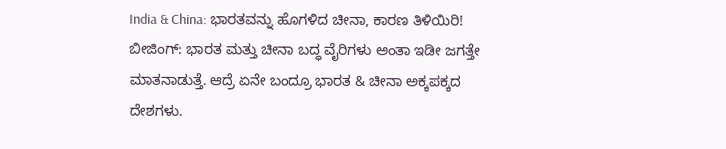India & China: ಭಾರತವನ್ನು ಹೊಗಳಿದ ಚೀನಾ, ಕಾರಣ ತಿಳಿಯಿರಿ!
ಬೀಜಿಂಗ್: ಭಾರತ ಮತ್ತು ಚೀನಾ ಬದ್ಧ ವೈರಿಗಳು ಅಂತಾ ಇಡೀ ಜಗತ್ತೇ ಮಾತನಾಡುತ್ತೆ. ಆದ್ರೆ ಏನೇ ಬಂದ್ರೂ ಭಾರತ & ಚೀನಾ ಅಕ್ಕಪಕ್ಕದ ದೇಶಗಳು.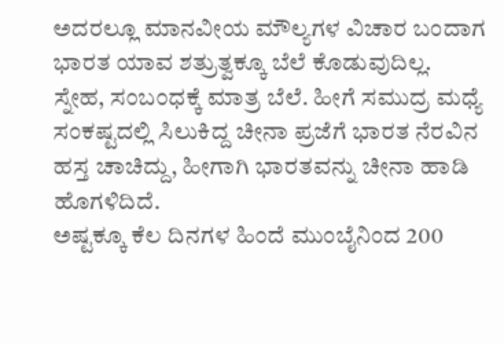ಅದರಲ್ಲೂ ಮಾನವೀಯ ಮೌಲ್ಯಗಳ ವಿಚಾರ ಬಂದಾಗ ಭಾರತ ಯಾವ ಶತ್ರುತ್ವಕ್ಕೂ ಬೆಲೆ ಕೊಡುವುದಿಲ್ಲ. ಸ್ನೇಹ, ಸಂಬಂಧಕ್ಕೆ ಮಾತ್ರ ಬೆಲೆ. ಹೀಗೆ ಸಮುದ್ರ ಮಧ್ಯೆ ಸಂಕಷ್ಟದಲ್ಲಿ ಸಿಲುಕಿದ್ದ ಚೀನಾ ಪ್ರಜೆಗೆ ಭಾರತ ನೆರವಿನ ಹಸ್ತ ಚಾಚಿದ್ದು, ಹೀಗಾಗಿ ಭಾರತವನ್ನು ಚೀನಾ ಹಾಡಿ ಹೊಗಳಿದಿದೆ.
ಅಷ್ಟಕ್ಕೂ ಕೆಲ ದಿನಗಳ ಹಿಂದೆ ಮುಂಬೈನಿಂದ 200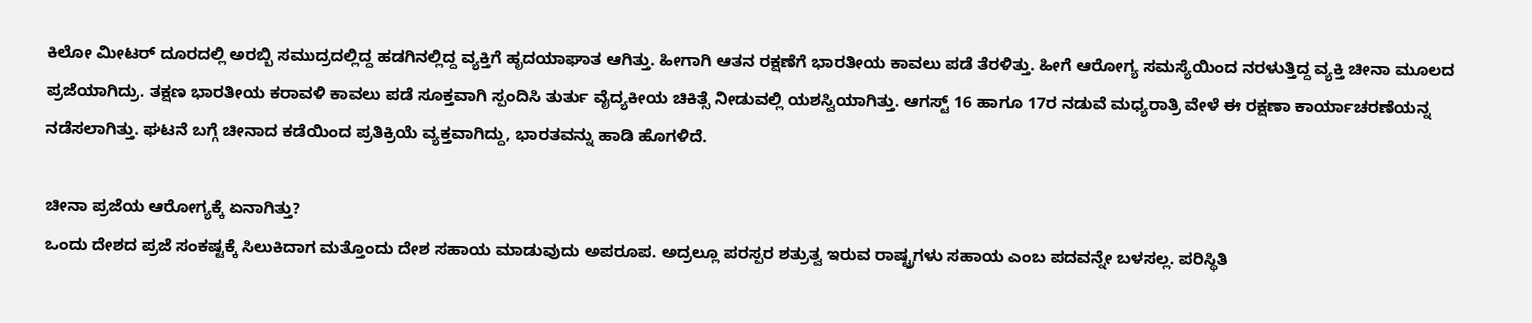ಕಿಲೋ ಮೀಟರ್ ದೂರದಲ್ಲಿ ಅರಬ್ಬಿ ಸಮುದ್ರದಲ್ಲಿದ್ದ ಹಡಗಿನಲ್ಲಿದ್ದ ವ್ಯಕ್ತಿಗೆ ಹೃದಯಾಘಾತ ಆಗಿತ್ತು. ಹೀಗಾಗಿ ಆತನ ರಕ್ಷಣೆಗೆ ಭಾರತೀಯ ಕಾವಲು ಪಡೆ ತೆರಳಿತ್ತು. ಹೀಗೆ ಆರೋಗ್ಯ ಸಮಸ್ಯೆಯಿಂದ ನರಳುತ್ತಿದ್ದ ವ್ಯಕ್ತಿ ಚೀನಾ ಮೂಲದ ಪ್ರಜೆಯಾಗಿದ್ರು. ತಕ್ಷಣ ಭಾರತೀಯ ಕರಾವಳಿ ಕಾವಲು ಪಡೆ ಸೂಕ್ತವಾಗಿ ಸ್ಪಂದಿಸಿ ತುರ್ತು ವೈದ್ಯಕೀಯ ಚಿಕಿತ್ಸೆ ನೀಡುವಲ್ಲಿ ಯಶಸ್ವಿಯಾಗಿತ್ತು. ಆಗಸ್ಟ್ 16 ಹಾಗೂ 17ರ ನಡುವೆ ಮಧ್ಯರಾತ್ರಿ ವೇಳೆ ಈ ರಕ್ಷಣಾ ಕಾರ್ಯಾಚರಣೆಯನ್ನ ನಡೆಸಲಾಗಿತ್ತು. ಘಟನೆ ಬಗ್ಗೆ ಚೀನಾದ ಕಡೆಯಿಂದ ಪ್ರತಿಕ್ರಿಯೆ ವ್ಯಕ್ತವಾಗಿದ್ದು, ಭಾರತವನ್ನು ಹಾಡಿ ಹೊಗಳಿದೆ.

ಚೀನಾ ಪ್ರಜೆಯ ಆರೋಗ್ಯಕ್ಕೆ ಏನಾಗಿತ್ತು?
ಒಂದು ದೇಶದ ಪ್ರಜೆ ಸಂಕಷ್ಟಕ್ಕೆ ಸಿಲುಕಿದಾಗ ಮತ್ತೊಂದು ದೇಶ ಸಹಾಯ ಮಾಡುವುದು ಅಪರೂಪ. ಅದ್ರಲ್ಲೂ ಪರಸ್ಪರ ಶತ್ರುತ್ವ ಇರುವ ರಾಷ್ಟ್ರಗಳು ಸಹಾಯ ಎಂಬ ಪದವನ್ನೇ ಬಳಸಲ್ಲ. ಪರಿಸ್ಥಿತಿ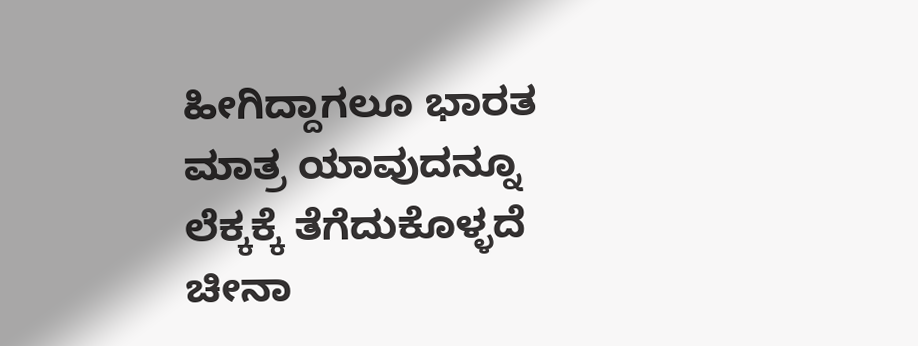ಹೀಗಿದ್ದಾಗಲೂ ಭಾರತ ಮಾತ್ರ ಯಾವುದನ್ನೂ ಲೆಕ್ಕಕ್ಕೆ ತೆಗೆದುಕೊಳ್ಳದೆ ಚೀನಾ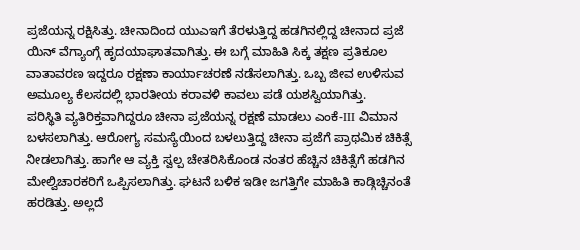ಪ್ರಜೆಯನ್ನ ರಕ್ಷಿಸಿತ್ತು. ಚೀನಾದಿಂದ ಯುಎಇಗೆ ತೆರಳುತ್ತಿದ್ದ ಹಡಗಿನಲ್ಲಿದ್ದ ಚೀನಾದ ಪ್ರಜೆ ಯಿನ್ ವೆಗ್ಯಾಂಗ್ಗೆ ಹೃದಯಾಘಾತವಾಗಿತ್ತು. ಈ ಬಗ್ಗೆ ಮಾಹಿತಿ ಸಿಕ್ಕ ತಕ್ಷಣ ಪ್ರತಿಕೂಲ ವಾತಾವರಣ ಇದ್ದರೂ ರಕ್ಷಣಾ ಕಾರ್ಯಾಚರಣೆ ನಡೆಸಲಾಗಿತ್ತು. ಒಬ್ಬ ಜೀವ ಉಳಿಸುವ ಅಮೂಲ್ಯ ಕೆಲಸದಲ್ಲಿ ಭಾರತೀಯ ಕರಾವಳಿ ಕಾವಲು ಪಡೆ ಯಶಸ್ವಿಯಾಗಿತ್ತು.
ಪರಿಸ್ಥಿತಿ ವ್ಯತಿರಿಕ್ತವಾಗಿದ್ದರೂ ಚೀನಾ ಪ್ರಜೆಯನ್ನ ರಕ್ಷಣೆ ಮಾಡಲು ಎಂಕೆ-III ವಿಮಾನ ಬಳಸಲಾಗಿತ್ತು. ಆರೋಗ್ಯ ಸಮಸ್ಯೆಯಿಂದ ಬಳಲುತ್ತಿದ್ದ ಚೀನಾ ಪ್ರಜೆಗೆ ಪ್ರಾಥಮಿಕ ಚಿಕಿತ್ಸೆ ನೀಡಲಾಗಿತ್ತು. ಹಾಗೇ ಆ ವ್ಯಕ್ತಿ ಸ್ವಲ್ಪ ಚೇತರಿಸಿಕೊಂಡ ನಂತರ ಹೆಚ್ಚಿನ ಚಿಕಿತ್ಸೆಗೆ ಹಡಗಿನ ಮೇಲ್ವಿಚಾರಕರಿಗೆ ಒಪ್ಪಿಸಲಾಗಿತ್ತು. ಘಟನೆ ಬಳಿಕ ಇಡೀ ಜಗತ್ತಿಗೇ ಮಾಹಿತಿ ಕಾಡ್ಗಿಚ್ಚಿನಂತೆ ಹರಡಿತ್ತು. ಅಲ್ಲದೆ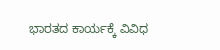ಭಾರತದ ಕಾರ್ಯಕ್ಕೆ ವಿವಿಧ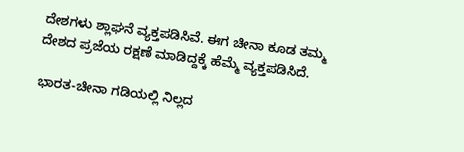ದೇಶಗಳು ಶ್ಲಾಘನೆ ವ್ಯಕ್ತಪಡಿಸಿವೆ. ಈಗ ಚೀನಾ ಕೂಡ ತಮ್ಮ ದೇಶದ ಪ್ರಜೆಯ ರಕ್ಷಣೆ ಮಾಡಿದ್ದಕ್ಕೆ ಹೆಮ್ಮೆ ವ್ಯಕ್ತಪಡಿಸಿದೆ.

ಭಾರತ-ಚೀನಾ ಗಡಿಯಲ್ಲಿ ನಿಲ್ಲದ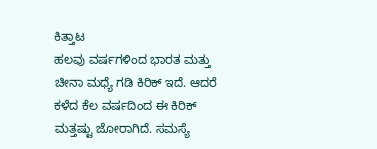ಕಿತ್ತಾಟ
ಹಲವು ವರ್ಷಗಳಿಂದ ಭಾರತ ಮತ್ತು ಚೀನಾ ಮಧ್ಯೆ ಗಡಿ ಕಿರಿಕ್ ಇದೆ. ಆದರೆ ಕಳೆದ ಕೆಲ ವರ್ಷದಿಂದ ಈ ಕಿರಿಕ್ ಮತ್ತಷ್ಟು ಜೋರಾಗಿದೆ. ಸಮಸ್ಯೆ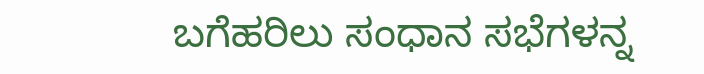ಬಗೆಹರಿಲು ಸಂಧಾನ ಸಭೆಗಳನ್ನ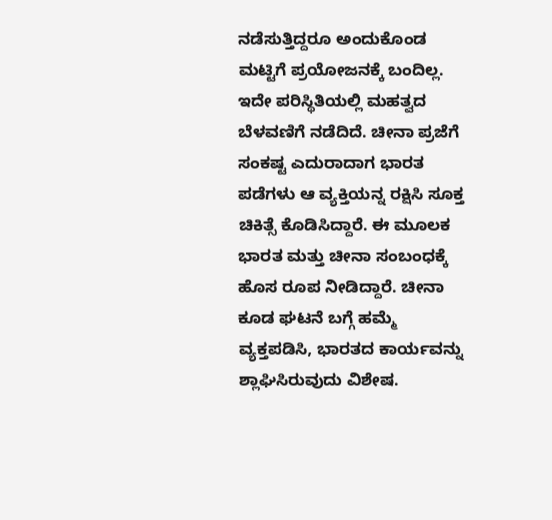ನಡೆಸುತ್ತಿದ್ದರೂ ಅಂದುಕೊಂಡ ಮಟ್ಟಿಗೆ ಪ್ರಯೋಜನಕ್ಕೆ ಬಂದಿಲ್ಲ. ಇದೇ ಪರಿಸ್ಥಿತಿಯಲ್ಲಿ ಮಹತ್ವದ ಬೆಳವಣಿಗೆ ನಡೆದಿದೆ. ಚೀನಾ ಪ್ರಜೆಗೆ ಸಂಕಷ್ಟ ಎದುರಾದಾಗ ಭಾರತ ಪಡೆಗಳು ಆ ವ್ಯಕ್ತಿಯನ್ನ ರಕ್ಷಿಸಿ ಸೂಕ್ತ ಚಿಕಿತ್ಸೆ ಕೊಡಿಸಿದ್ದಾರೆ. ಈ ಮೂಲಕ ಭಾರತ ಮತ್ತು ಚೀನಾ ಸಂಬಂಧಕ್ಕೆ ಹೊಸ ರೂಪ ನೀಡಿದ್ದಾರೆ. ಚೀನಾ ಕೂಡ ಘಟನೆ ಬಗ್ಗೆ ಹಮ್ಮೆ ವ್ಯಕ್ತಪಡಿಸಿ, ಭಾರತದ ಕಾರ್ಯವನ್ನು ಶ್ಲಾಘಿಸಿರುವುದು ವಿಶೇಷ.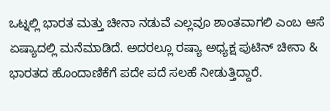ಒಟ್ನಲ್ಲಿ ಭಾರತ ಮತ್ತು ಚೀನಾ ನಡುವೆ ಎಲ್ಲವೂ ಶಾಂತವಾಗಲಿ ಎಂಬ ಆಸೆ ಏಷ್ಯಾದಲ್ಲಿ ಮನೆಮಾಡಿದೆ. ಅದರಲ್ಲೂ ರಷ್ಯಾ ಅಧ್ಯಕ್ಷ ಪುಟಿನ್ ಚೀನಾ & ಭಾರತದ ಹೊಂದಾಣಿಕೆಗೆ ಪದೇ ಪದೆ ಸಲಹೆ ನೀಡುತ್ತಿದ್ದಾರೆ.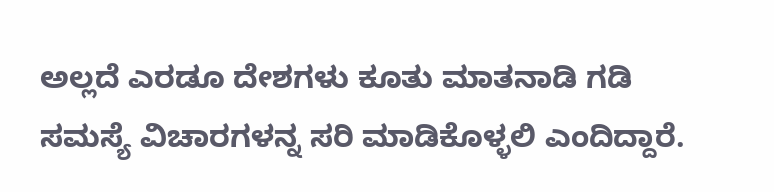ಅಲ್ಲದೆ ಎರಡೂ ದೇಶಗಳು ಕೂತು ಮಾತನಾಡಿ ಗಡಿ ಸಮಸ್ಯೆ ವಿಚಾರಗಳನ್ನ ಸರಿ ಮಾಡಿಕೊಳ್ಳಲಿ ಎಂದಿದ್ದಾರೆ.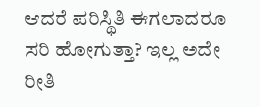ಆದರೆ ಪರಿಸ್ಥಿತಿ ಈಗಲಾದರೂ ಸರಿ ಹೋಗುತ್ತಾ? ಇಲ್ಲ ಅದೇ ರೀತಿ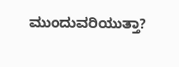ಮುಂದುವರಿಯುತ್ತಾ?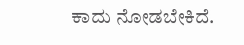ಕಾದು ನೋಡಬೇಕಿದೆ.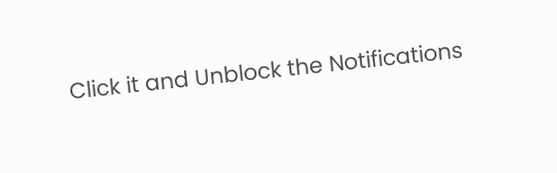Click it and Unblock the Notifications